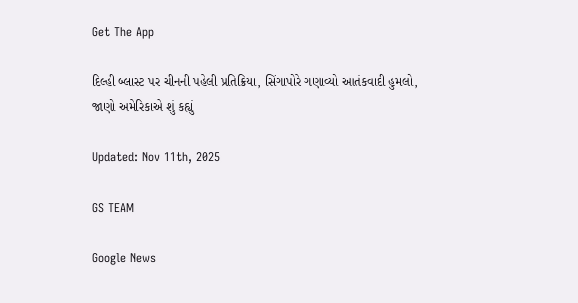Get The App

દિલ્હી બ્લાસ્ટ પર ચીનની પહેલી પ્રતિક્રિયા, સિંગાપોરે ગણાવ્યો આતંકવાદી હુમલો, જાણો અમેરિકાએ શું કહ્યું

Updated: Nov 11th, 2025

GS TEAM

Google News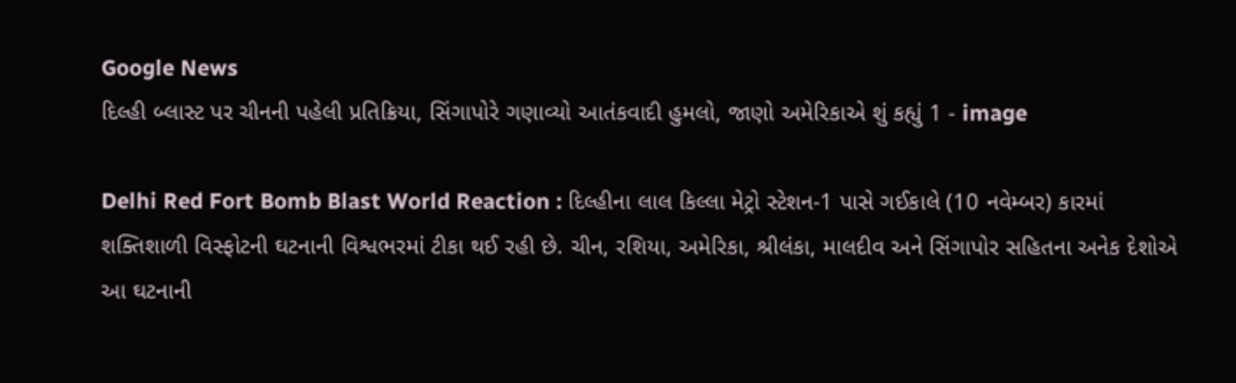Google News
દિલ્હી બ્લાસ્ટ પર ચીનની પહેલી પ્રતિક્રિયા, સિંગાપોરે ગણાવ્યો આતંકવાદી હુમલો, જાણો અમેરિકાએ શું કહ્યું 1 - image

Delhi Red Fort Bomb Blast World Reaction : દિલ્હીના લાલ કિલ્લા મેટ્રો સ્ટેશન-1 પાસે ગઈકાલે (10 નવેમ્બર) કારમાં શક્તિશાળી વિસ્ફોટની ઘટનાની વિશ્વભરમાં ટીકા થઈ રહી છે. ચીન, રશિયા, અમેરિકા, શ્રીલંકા, માલદીવ અને સિંગાપોર સહિતના અનેક દેશોએ આ ઘટનાની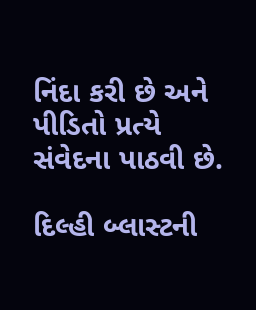નિંદા કરી છે અને પીડિતો પ્રત્યે સંવેદના પાઠવી છે.

દિલ્હી બ્લાસ્ટની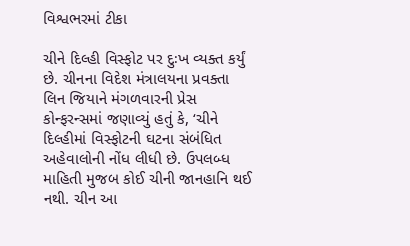વિશ્વભરમાં ટીકા

ચીને દિલ્હી વિસ્ફોટ પર દુઃખ વ્યક્ત કર્યું છે. ચીનના વિદેશ મંત્રાલયના પ્રવક્તા લિન જિયાને મંગળવારની પ્રેસ કોન્ફરન્સમાં જણાવ્યું હતું કે, ‘ચીને દિલ્હીમાં વિસ્ફોટની ઘટના સંબંધિત અહેવાલોની નોંધ લીધી છે. ઉપલબ્ધ માહિતી મુજબ કોઈ ચીની જાનહાનિ થઈ નથી. ચીન આ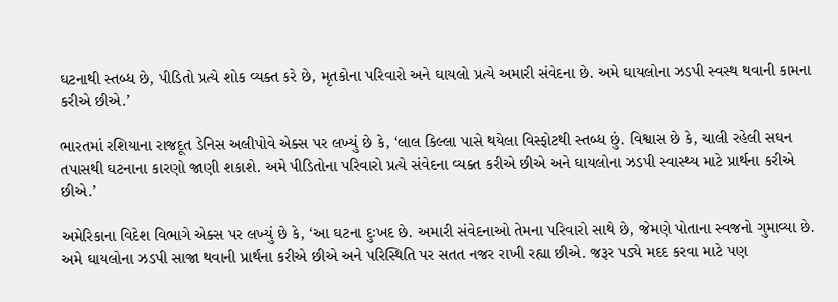ઘટનાથી સ્તબ્ધ છે, પીડિતો પ્રત્યે શોક વ્યક્ત કરે છે, મૃતકોના પરિવારો અને ઘાયલો પ્રત્યે અમારી સંવેદના છે. અમે ઘાયલોના ઝડપી સ્વસ્થ થવાની કામના કરીએ છીએ.’

ભારતમાં રશિયાના રાજદૂત ડેનિસ અલીપોવે એક્સ પર લખ્યું છે કે, ‘લાલ કિલ્લા પાસે થયેલા વિસ્ફોટથી સ્તબ્ધ છું. વિશ્વાસ છે કે, ચાલી રહેલી સઘન તપાસથી ઘટનાના કારણો જાણી શકાશે. અમે પીડિતોના પરિવારો પ્રત્યે સંવેદના વ્યક્ત કરીએ છીએ અને ઘાયલોના ઝડપી સ્વાસ્થ્ય માટે પ્રાર્થના કરીએ છીએ.’

અમેરિકાના વિદેશ વિભાગે એક્સ પર લખ્યું છે કે, ‘આ ઘટના દુઃખદ છે. અમારી સંવેદનાઓ તેમના પરિવારો સાથે છે, જેમણે પોતાના સ્વજનો ગુમાવ્યા છે. અમે ઘાયલોના ઝડપી સાજા થવાની પ્રાર્થના કરીએ છીએ અને પરિસ્થિતિ પર સતત નજર રાખી રહ્યા છીએ. જરૂર પડ્યે મદદ કરવા માટે પણ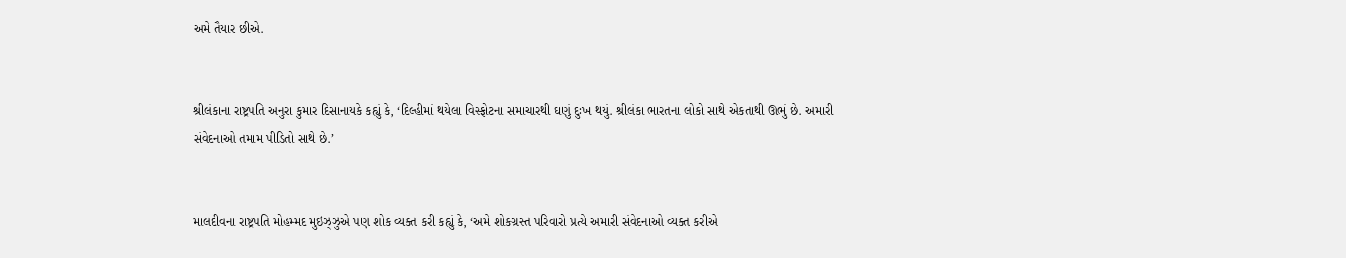અમે તૈયાર છીએ.


શ્રીલંકાના રાષ્ટ્રપતિ અનુરા કુમાર દિસાનાયકે કહ્યું કે, ‘દિલ્હીમાં થયેલા વિસ્ફોટના સમાચારથી ઘણું દુઃખ થયું. શ્રીલંકા ભારતના લોકો સાથે એકતાથી ઊભું છે. અમારી સંવેદનાઓ તમામ પીડિતો સાથે છે.’


માલદીવના રાષ્ટ્રપતિ મોહમ્મદ મુઇઝ્ઝુએ પણ શોક વ્યક્ત કરી કહ્યું કે, ‘અમે શોકગ્રસ્ત પરિવારો પ્રત્યે અમારી સંવેદનાઓ વ્યક્ત કરીએ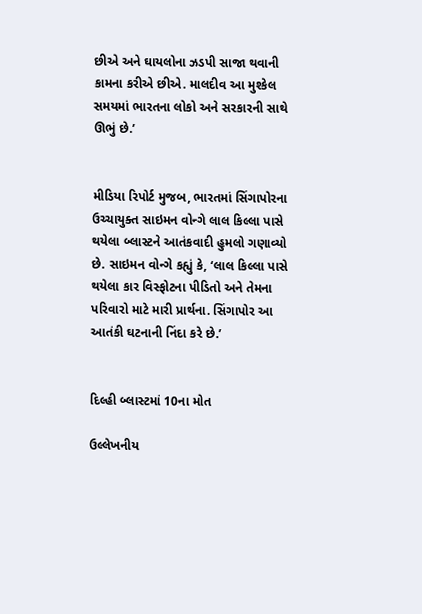છીએ અને ઘાયલોના ઝડપી સાજા થવાની કામના કરીએ છીએ. માલદીવ આ મુશ્કેલ સમયમાં ભારતના લોકો અને સરકારની સાથે ઊભું છે.’


મીડિયા રિપોર્ટ મુજબ, ભારતમાં સિંગાપોરના ઉચ્ચાયુક્ત સાઇમન વોન્ગે લાલ કિલ્લા પાસે થયેલા બ્લાસ્ટને આતંકવાદી હુમલો ગણાવ્યો છે. સાઇમન વોન્ગે કહ્યું કે, ‘લાલ કિલ્લા પાસે થયેલા કાર વિસ્ફોટના પીડિતો અને તેમના પરિવારો માટે મારી પ્રાર્થના. સિંગાપોર આ આતંકી ઘટનાની નિંદા કરે છે.’


દિલ્હી બ્લાસ્ટમાં 10ના મોત

ઉલ્લેખનીય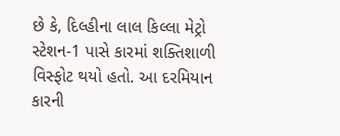છે કે, દિલ્હીના લાલ કિલ્લા મેટ્રો સ્ટેશન-1 પાસે કારમાં શક્તિશાળી વિસ્ફોટ થયો હતો. આ દરમિયાન કારની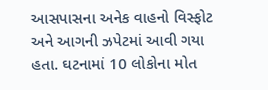આસપાસના અનેક વાહનો વિસ્ફોટ અને આગની ઝપેટમાં આવી ગયા હતા. ઘટનામાં 10 લોકોના મોત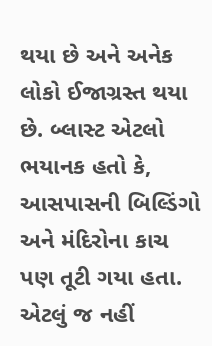થયા છે અને અનેક લોકો ઈજાગ્રસ્ત થયા છે. બ્લાસ્ટ એટલો ભયાનક હતો કે, આસપાસની બિલ્ડિંગો અને મંદિરોના કાચ પણ તૂટી ગયા હતા. એટલું જ નહીં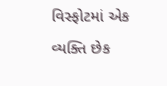વિસ્ફોટમાં એક વ્યક્તિ છેક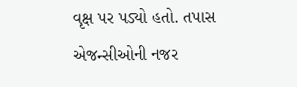વૃક્ષ પર પડ્યો હતો. તપાસ એજન્સીઓની નજર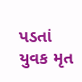પડતાં યુવક મૃત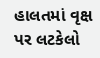હાલતમાં વૃક્ષ પર લટકેલો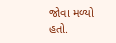જોવા મળ્યો હતો.